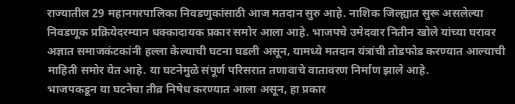राज्यातील 29 महानगरपालिका निवडणुकांसाठी आज मतदान सुरु आहे. नाशिक जिल्ह्यात सुरू असलेल्या निवडणूक प्रक्रियेदरम्यान धक्कादायक प्रकार समोर आला आहे. भाजपचे उमेदवार नितीन खोले यांच्या घरावर अज्ञात समाजकंटकांनी हल्ला केल्याची घटना घडली असून, यामध्ये मतदान यंत्रांची तोडफोड करण्यात आल्याची माहिती समोर येत आहे. या घटनेमुळे संपूर्ण परिसरात तणावाचे वातावरण निर्माण झाले आहे.
भाजपकडून या घटनेचा तीव्र निषेध करण्यात आला असून, हा प्रकार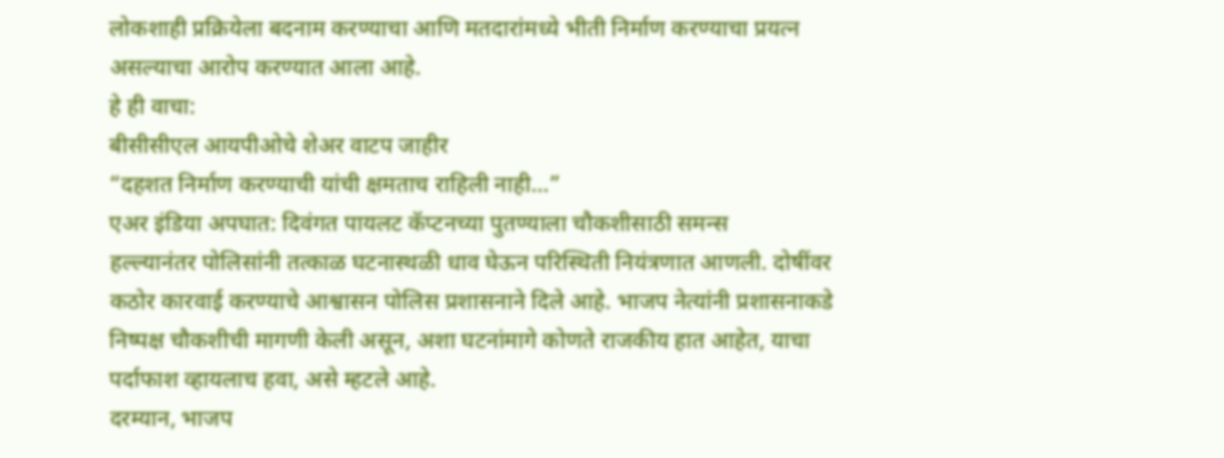लोकशाही प्रक्रियेला बदनाम करण्याचा आणि मतदारांमध्ये भीती निर्माण करण्याचा प्रयत्न असल्याचा आरोप करण्यात आला आहे.
हे ही वाचा:
बीसीसीएल आयपीओचे शेअर वाटप जाहीर
“दहशत निर्माण करण्याची यांची क्षमताच राहिली नाही…”
एअर इंडिया अपघात: दिवंगत पायलट कॅप्टनच्या पुतण्याला चौकशीसाठी समन्स
हल्ल्यानंतर पोलिसांनी तत्काळ घटनास्थळी धाव घेऊन परिस्थिती नियंत्रणात आणली. दोषींवर कठोर कारवाई करण्याचे आश्वासन पोलिस प्रशासनाने दिले आहे. भाजप नेत्यांनी प्रशासनाकडे निष्पक्ष चौकशीची मागणी केली असून, अशा घटनांमागे कोणते राजकीय हात आहेत, याचा पर्दाफाश व्हायलाच हवा, असे म्हटले आहे.
दरम्यान, भाजप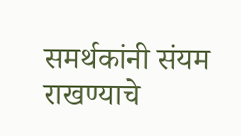समर्थकांनी संयम राखण्याचे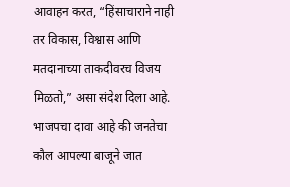आवाहन करत, “हिंसाचाराने नाही तर विकास, विश्वास आणि मतदानाच्या ताकदीवरच विजय मिळतो,” असा संदेश दिला आहे. भाजपचा दावा आहे की जनतेचा कौल आपल्या बाजूने जात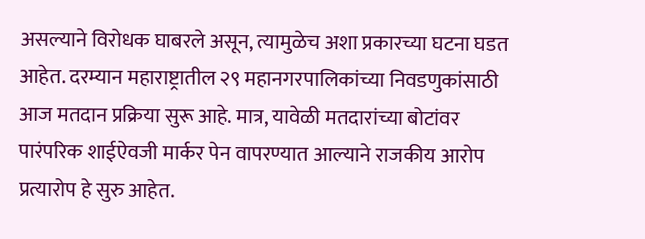असल्याने विरोधक घाबरले असून, त्यामुळेच अशा प्रकारच्या घटना घडत आहेत. दरम्यान महाराष्ट्रातील २९ महानगरपालिकांच्या निवडणुकांसाठी आज मतदान प्रक्रिया सुरू आहे. मात्र, यावेळी मतदारांच्या बोटांवर पारंपरिक शाईऐवजी मार्कर पेन वापरण्यात आल्याने राजकीय आरोप प्रत्यारोप हे सुरु आहेत.